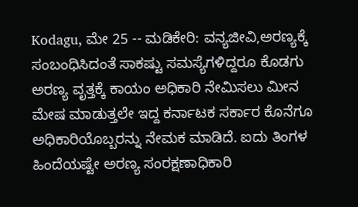Kodagu, ಮೇ 25 -- ಮಡಿಕೇರಿ: ವನ್ಯಜೀವಿ,ಅರಣ್ಯಕ್ಕೆ ಸಂಬಂಧಿಸಿದಂತೆ ಸಾಕಷ್ಟು ಸಮಸ್ಯೆಗಳಿದ್ದರೂ ಕೊಡಗು ಅರಣ್ಯ ವೃತ್ತಕ್ಕೆ ಕಾಯಂ ಅಧಿಕಾರಿ ನೇಮಿಸಲು ಮೀನ ಮೇಷ ಮಾಡುತ್ತಲೇ ಇದ್ದ ಕರ್ನಾಟಕ ಸರ್ಕಾರ ಕೊನೆಗೂ ಅಧಿಕಾರಿಯೊಬ್ಬರನ್ನು ನೇಮಕ ಮಾಡಿದೆ. ಐದು ತಿಂಗಳ ಹಿಂದೆಯಷ್ಟೇ ಅರಣ್ಯ ಸಂರಕ್ಷಣಾಧಿಕಾರಿ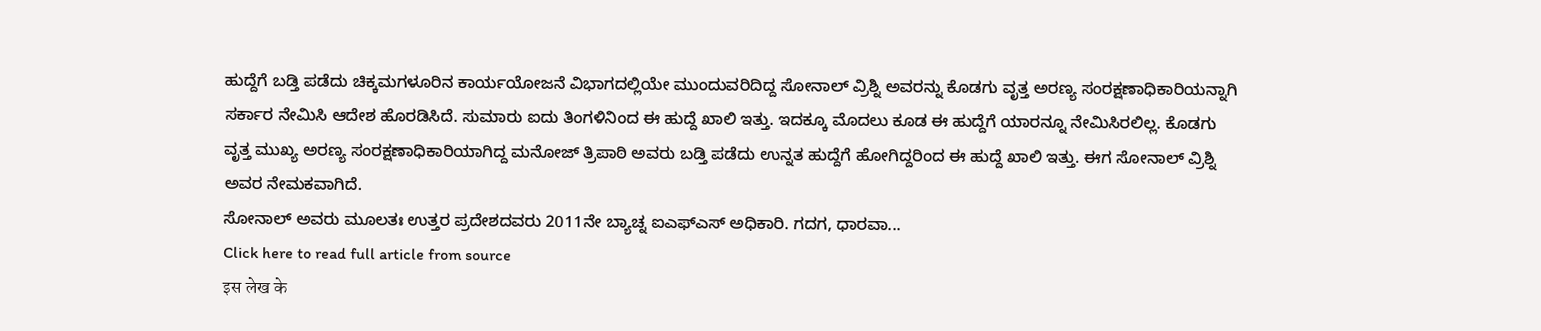ಹುದ್ದೆಗೆ ಬಡ್ತಿ ಪಡೆದು ಚಿಕ್ಕಮಗಳೂರಿನ ಕಾರ್ಯಯೋಜನೆ ವಿಭಾಗದಲ್ಲಿಯೇ ಮುಂದುವರಿದಿದ್ದ ಸೋನಾಲ್ ವ್ರಿಶ್ನಿ ಅವರನ್ನು ಕೊಡಗು ವೃತ್ತ ಅರಣ್ಯ ಸಂರಕ್ಷಣಾಧಿಕಾರಿಯನ್ನಾಗಿ ಸರ್ಕಾರ ನೇಮಿಸಿ ಆದೇಶ ಹೊರಡಿಸಿದೆ. ಸುಮಾರು ಐದು ತಿಂಗಳಿನಿಂದ ಈ ಹುದ್ದೆ ಖಾಲಿ ಇತ್ತು. ಇದಕ್ಕೂ ಮೊದಲು ಕೂಡ ಈ ಹುದ್ದೆಗೆ ಯಾರನ್ನೂ ನೇಮಿಸಿರಲಿಲ್ಲ. ಕೊಡಗು ವೃತ್ತ ಮುಖ್ಯ ಅರಣ್ಯ ಸಂರಕ್ಷಣಾಧಿಕಾರಿಯಾಗಿದ್ದ ಮನೋಜ್ ತ್ರಿಪಾಠಿ ಅವರು ಬಡ್ತಿ ಪಡೆದು ಉನ್ನತ ಹುದ್ದೆಗೆ ಹೋಗಿದ್ದರಿಂದ ಈ ಹುದ್ದೆ ಖಾಲಿ ಇತ್ತು. ಈಗ ಸೋನಾಲ್ ವ್ರಿಶ್ನಿ ಅವರ ನೇಮಕವಾಗಿದೆ.
ಸೋನಾಲ್ ಅವರು ಮೂಲತಃ ಉತ್ತರ ಪ್ರದೇಶದವರು 2011ನೇ ಬ್ಯಾಚ್ನ ಐಎಫ್ಎಸ್ ಅಧಿಕಾರಿ. ಗದಗ, ಧಾರವಾ...
Click here to read full article from source
इस लेख के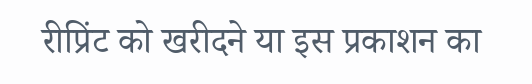रीप्रिंट को खरीदने या इस प्रकाशन का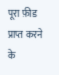पूरा फ़ीड प्राप्त करने के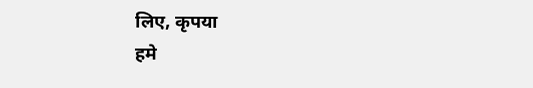लिए, कृपया
हमे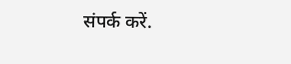संपर्क करें.